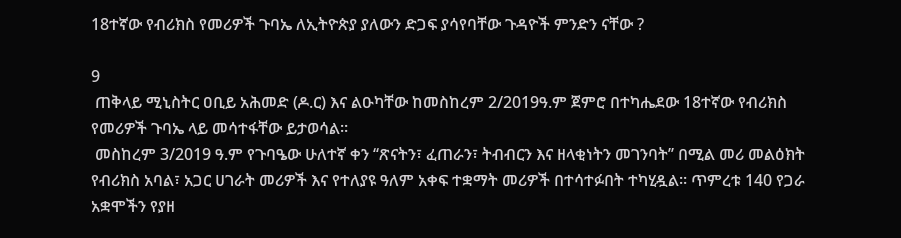18ተኛው የብሪክስ የመሪዎች ጉባኤ ለኢትዮጵያ ያለውን ድጋፍ ያሳየባቸው ጉዳዮች ምንድን ናቸው ?

9
 ጠቅላይ ሚኒስትር ዐቢይ አሕመድ (ዶ.ር) እና ልዑካቸው ከመስከረም 2/2019ዓ.ም ጀምሮ በተካሔደው 18ተኛው የብሪክስ የመሪዎች ጉባኤ ላይ መሳተፋቸው ይታወሳል።
 መስከረም 3/2019 ዓ.ም የጉባዔው ሁለተኛ ቀን ‘‘ጽናትን፣ ፈጠራን፣ ትብብርን እና ዘላቂነትን መገንባት’’ በሚል መሪ መልዕክት የብሪክስ አባል፣ አጋር ሀገራት መሪዎች እና የተለያዩ ዓለም አቀፍ ተቋማት መሪዎች በተሳተፉበት ተካሂዷል። ጥምረቱ 140 የጋራ አቋሞችን የያዘ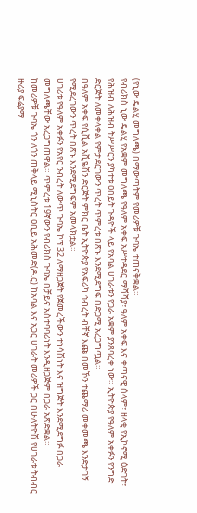(የኒው ዴልሂ መግለጫ) በማውጣትም የመሪዎቹ ጉባኤ ተጠናቅቋል።
የብሪክስ ኒው ዴልሂ የአቋም መግለጫ የዓለም አቀፍ አሥተዳደር ማሻሻያ፣ ዓለም አቀፍ እና ቀጣናዊ ሰላም፣ ዘላቂ የኢኮኖሚ ዕድገት፣ የሕዝብ ለሕዝብ ትሥሥርን ያካተቱ ዐበይት ጉዳዮች ላይ የአባል ሀገራቱን የጋራ አቋም ያንጸባረቀ ነው። ኢትዮጵያ የዓለም አቀፉን የንግድ ድርጅት ለመቀላቀል የምታደርገውን ጥረት ጥምረቱ በጽኑ እንደሚደግፍ በድጋሚ አረጋግጧል።
በዓለም አቀፍ የሲቪል አቪዬሽን ድርጅት ምክር ቤት ኢትዮጵያ የአፍሪካ ኅብረት ብቸኛ እጩ በመኾን ተጨማሪ መቀመጫ እንድታገኝ የሚደረገውን ጥረት በጽኑ እንደሚደግፍም አመላክቷል።
ሀገሪቱ የዓለም አቀፉን የአየር ንብረት ለውጥ ጉባኤ ኮፕ 32 ለማዘጋጀት የጀመረችውን ተነሳሽነት እና ዝግጅት እንደሚደግፉ በጋራ መግለጫቸው አረጋግጠዋል። ጥምረቱ 19ኛውን የብሪክስ ጉባኤ በቻይና አስተባባሪነት እንዲዘጋጅም በጋራ አጽድቋል።
ከመሪዎቹ ጉባኤ ጎን ለጎን ጠቅላይ ሚኒስትር ዐቢይ አሕመድ(ዶ.ር) ከአባል እና አጋር ሀገራት መሪዎች ጋር በሁለትዮሽ የሀገራቱ ትብብር ዙሪያ ፍሬያማ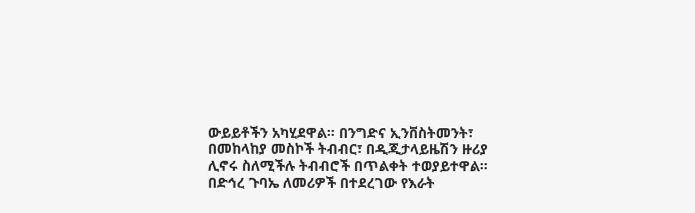ውይይቶችን አካሂደዋል። በንግድና ኢንቨስትመንት፣ በመከላከያ መስኮች ትብብር፣ በዲጂታላይዜሽን ዙሪያ ሊኖሩ ስለሚችሉ ትብብሮች በጥልቀት ተወያይተዋል።
በድኅረ ጉባኤ ለመሪዎች በተደረገው የእራት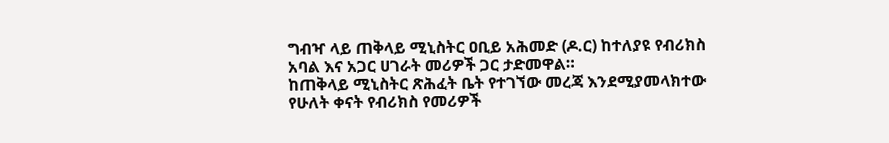ግብዣ ላይ ጠቅላይ ሚኒስትር ዐቢይ አሕመድ (ዶ.ር) ከተለያዩ የብሪክስ አባል እና አጋር ሀገራት መሪዎች ጋር ታድመዋል።
ከጠቅላይ ሚኒስትር ጽሕፈት ቤት የተገኘው መረጃ እንደሚያመላክተው የሁለት ቀናት የብሪክስ የመሪዎች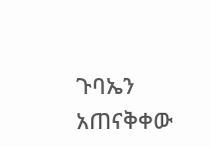ጉባኤን አጠናቅቀው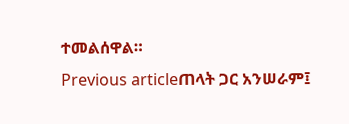ተመልሰዋል።
Previous articleጠላት ጋር አንሠራም፤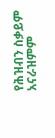የሕዝብን ስቃይም አናራዝምም